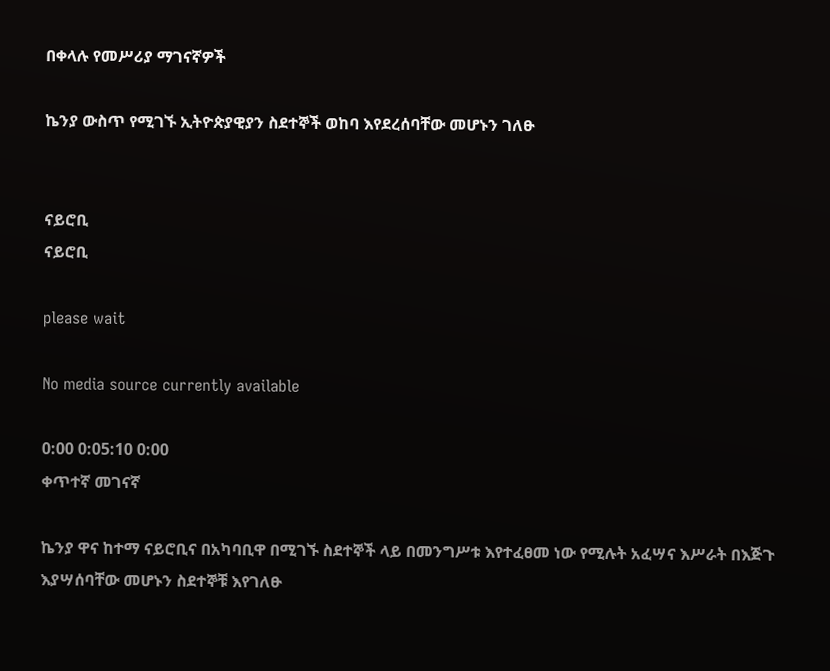በቀላሉ የመሥሪያ ማገናኛዎች

ኬንያ ውስጥ የሚገኙ ኢትዮጵያዊያን ስደተኞች ወከባ እየደረሰባቸው መሆኑን ገለፁ


ናይሮቢ
ናይሮቢ

please wait

No media source currently available

0:00 0:05:10 0:00
ቀጥተኛ መገናኛ

ኬንያ ዋና ከተማ ናይሮቢና በአካባቢዋ በሚገኙ ስደተኞች ላይ በመንግሥቱ እየተፈፀመ ነው የሚሉት አፈሣና እሥራት በእጅጉ እያሣሰባቸው መሆኑን ስደተኞቹ እየገለፁ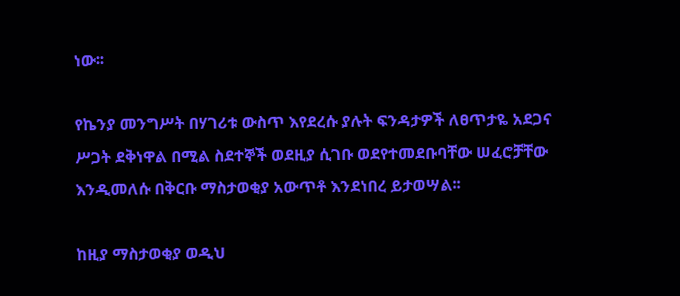ነው፡፡

የኬንያ መንግሥት በሃገሪቱ ውስጥ እየደረሱ ያሉት ፍንዳታዎች ለፀጥታዬ አደጋና ሥጋት ደቅነዋል በሚል ስደተኞች ወደዚያ ሲገቡ ወደየተመደቡባቸው ሠፈሮቻቸው እንዲመለሱ በቅርቡ ማስታወቂያ አውጥቶ እንደነበረ ይታወሣል፡፡

ከዚያ ማስታወቂያ ወዲህ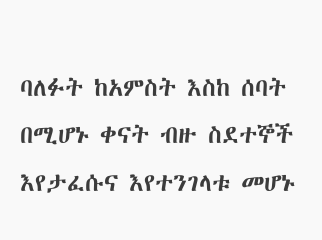ባለፉት ከአምስት እስከ ሰባት በሚሆኑ ቀናት ብዙ ስደተኞች እየታፈሱና እየተንገላቱ መሆኑ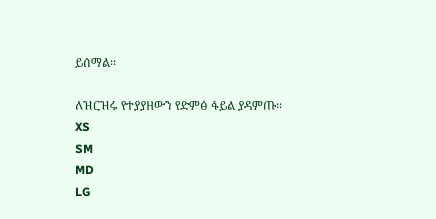ይሰማል፡፡

ለዝርዝሩ የተያያዘውን የድምፅ ፋይል ያዳምጡ፡፡
XS
SM
MD
LG